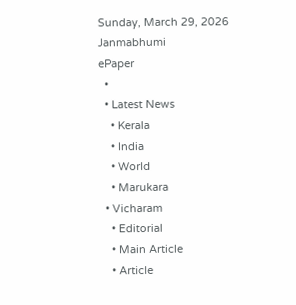Sunday, March 29, 2026
Janmabhumi
ePaper
  •
  • Latest News
    • Kerala
    • India
    • World
    • Marukara
  • Vicharam
    • Editorial
    • Main Article
    • Article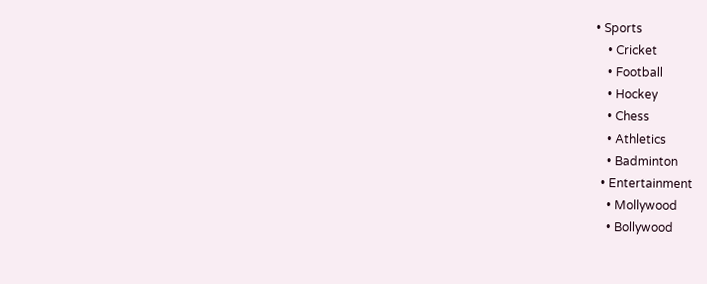• Sports
    • Cricket
    • Football
    • Hockey
    • Chess
    • Athletics
    • Badminton
  • Entertainment
    • Mollywood
    • Bollywood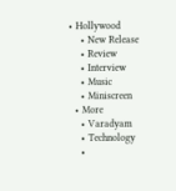• Hollywood
    • New Release
    • Review
    • Interview
    • Music
    • Miniscreen
  • More
    • Varadyam
    • Technology
    •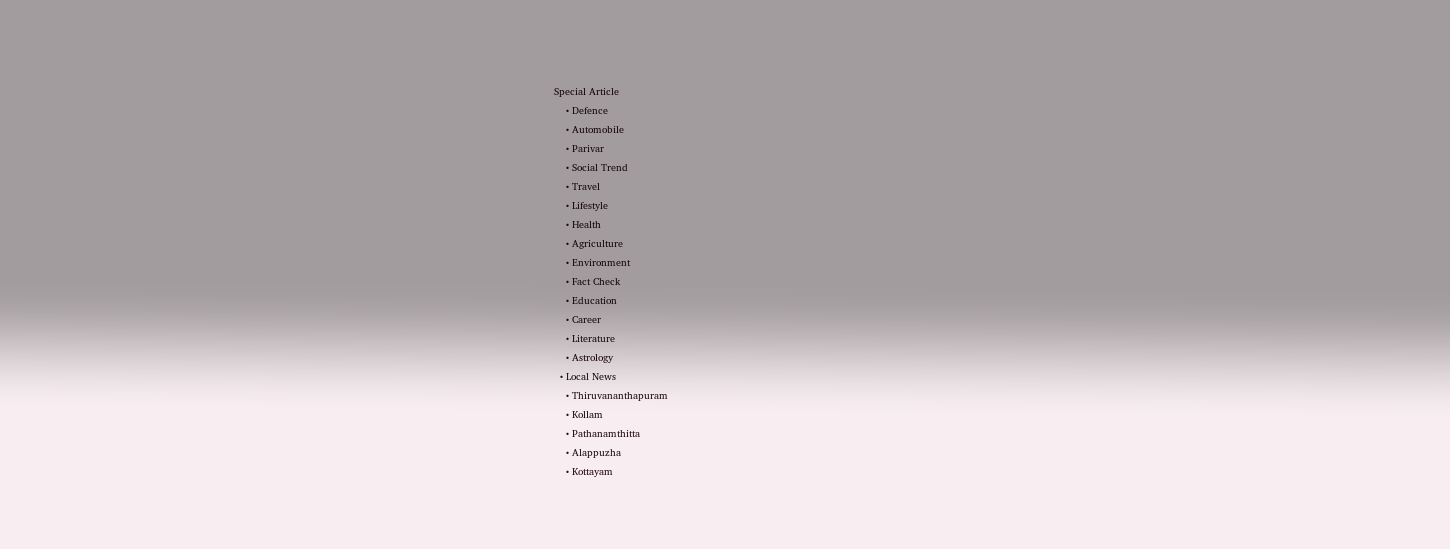Special Article
    • Defence
    • Automobile
    • Parivar
    • Social Trend
    • Travel
    • Lifestyle
    • Health
    • Agriculture
    • Environment
    • Fact Check
    • Education
    • Career
    • Literature
    • Astrology
  • Local News
    • Thiruvananthapuram
    • Kollam
    • Pathanamthitta
    • Alappuzha
    • Kottayam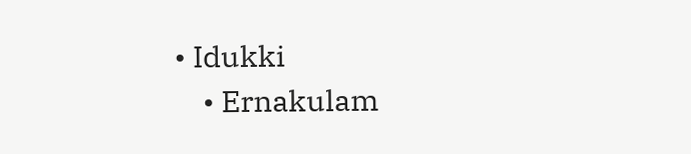• Idukki
    • Ernakulam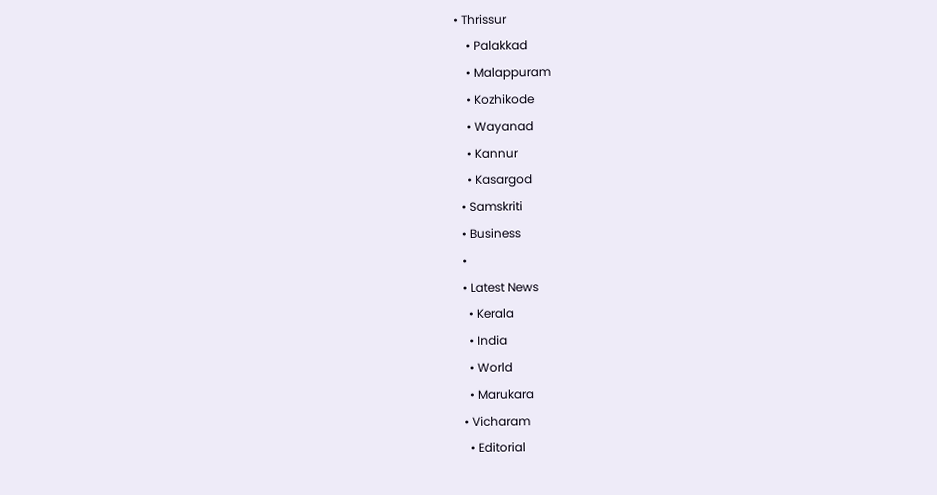• Thrissur
    • Palakkad
    • Malappuram
    • Kozhikode
    • Wayanad
    • Kannur
    • Kasargod
  • Samskriti
  • Business
  •
  • Latest News
    • Kerala
    • India
    • World
    • Marukara
  • Vicharam
    • Editorial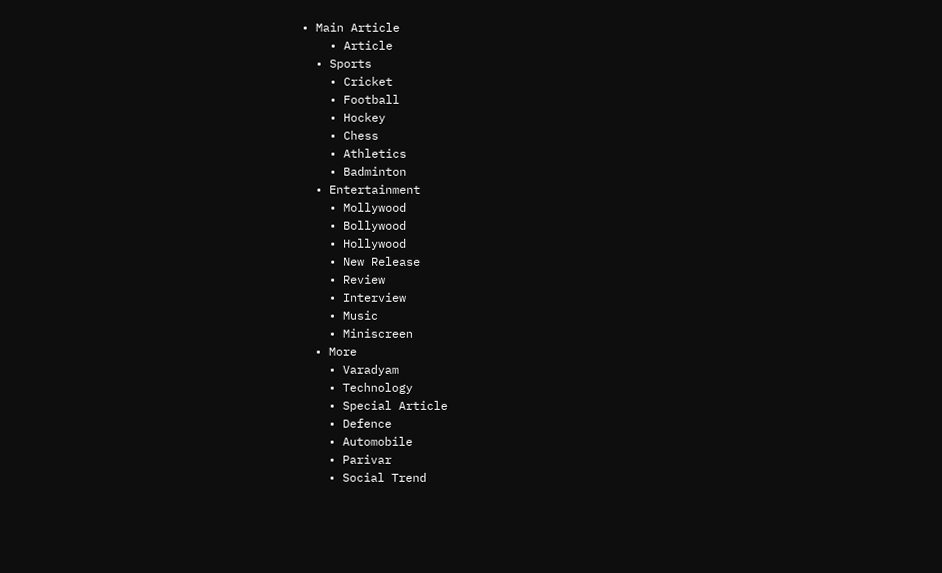• Main Article
    • Article
  • Sports
    • Cricket
    • Football
    • Hockey
    • Chess
    • Athletics
    • Badminton
  • Entertainment
    • Mollywood
    • Bollywood
    • Hollywood
    • New Release
    • Review
    • Interview
    • Music
    • Miniscreen
  • More
    • Varadyam
    • Technology
    • Special Article
    • Defence
    • Automobile
    • Parivar
    • Social Trend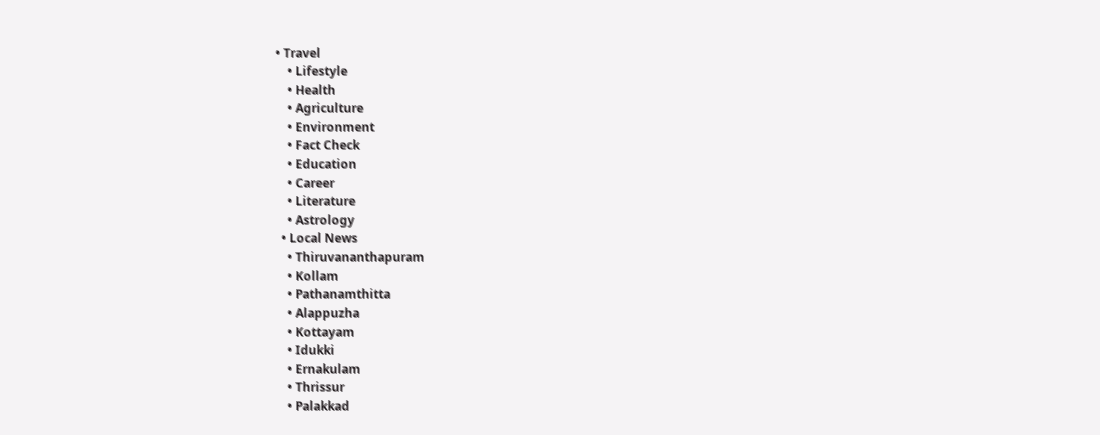• Travel
    • Lifestyle
    • Health
    • Agriculture
    • Environment
    • Fact Check
    • Education
    • Career
    • Literature
    • Astrology
  • Local News
    • Thiruvananthapuram
    • Kollam
    • Pathanamthitta
    • Alappuzha
    • Kottayam
    • Idukki
    • Ernakulam
    • Thrissur
    • Palakkad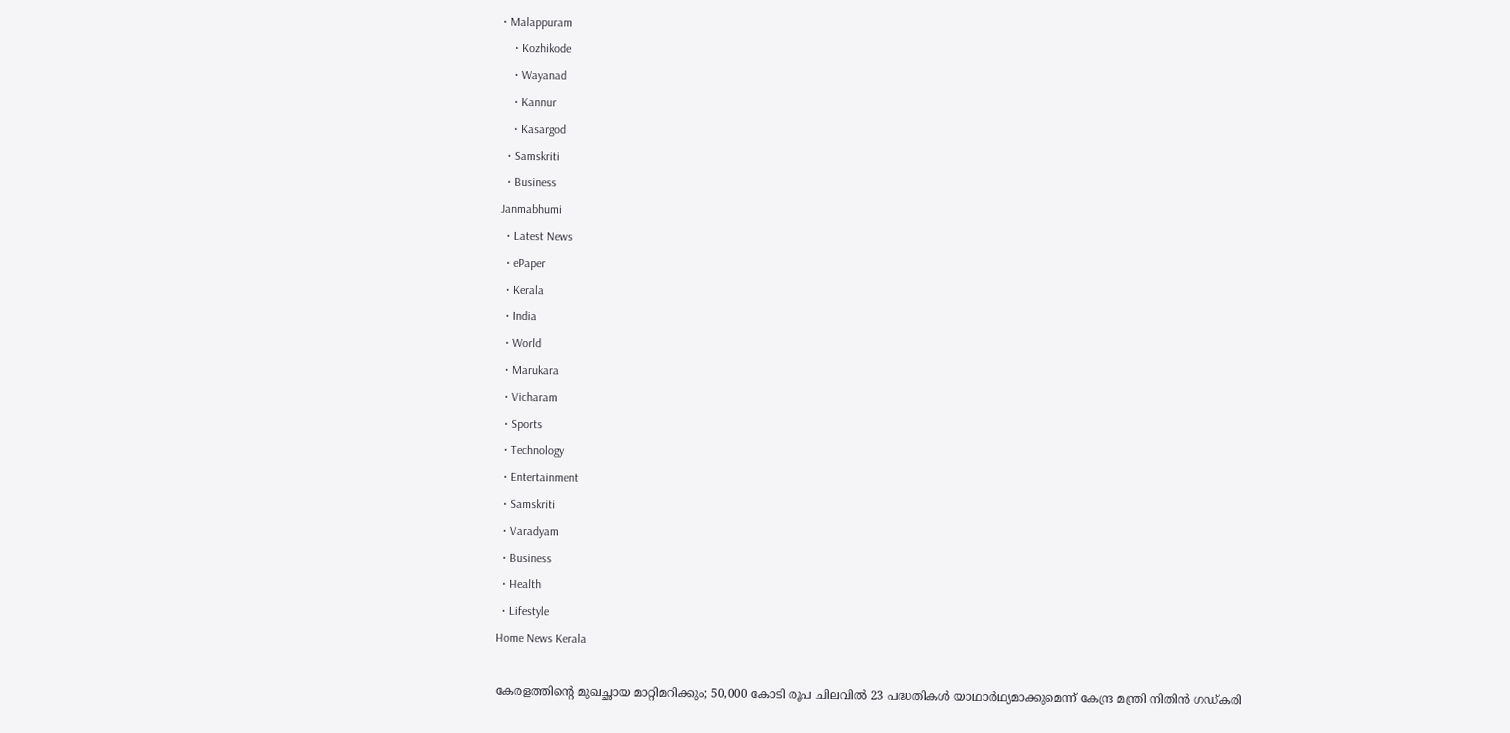• Malappuram
    • Kozhikode
    • Wayanad
    • Kannur
    • Kasargod
  • Samskriti
  • Business
Janmabhumi
  • Latest News
  • ePaper
  • Kerala
  • India
  • World
  • Marukara
  • Vicharam
  • Sports
  • Technology
  • Entertainment
  • Samskriti
  • Varadyam
  • Business
  • Health
  • Lifestyle
Home News Kerala

കേരളത്തിന്റെ മുഖച്ഛായ മാറ്റിമറിക്കും; 50,000 കോടി രൂപ ചിലവില്‍ 23 പദ്ധതികള്‍ യാഥാര്‍ഥ്യമാക്കുമെന്ന് കേന്ദ്ര മന്ത്രി നിതിന്‍ ഗഡ്കരി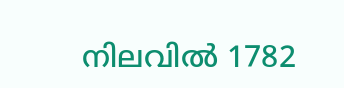നിലവില്‍ 1782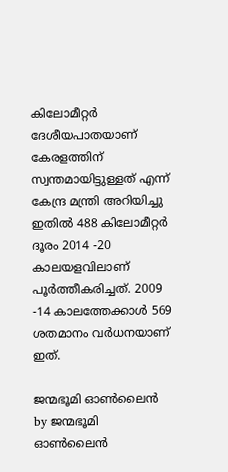കിലോമീറ്റര്‍ ദേശീയപാതയാണ് കേരളത്തിന് സ്വന്തമായിട്ടുള്ളത് എന്ന് കേന്ദ്ര മന്ത്രി അറിയിച്ചു ഇതില്‍ 488 കിലോമീറ്റര്‍ ദൂരം 2014 -20 കാലയളവിലാണ് പൂര്‍ത്തീകരിച്ചത്. 2009 -14 കാലത്തേക്കാള്‍ 569 ശതമാനം വര്‍ധനയാണ് ഇത്.

ജന്മഭൂമി ഓണ്‍ലൈന്‍ by ജന്മഭൂമി ഓണ്‍ലൈന്‍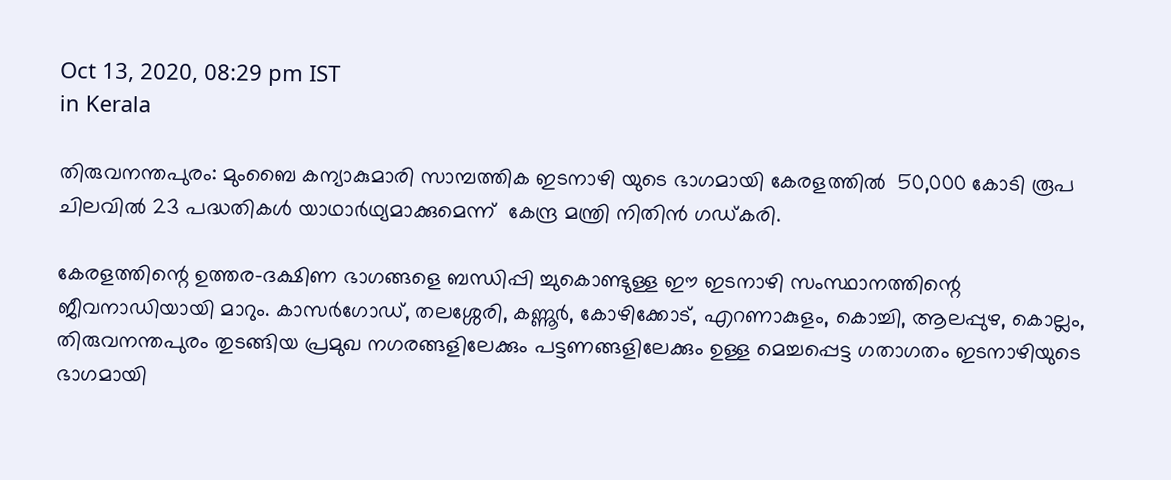Oct 13, 2020, 08:29 pm IST
in Kerala

തിരുവനന്തപുരം: മുംബൈ കന്യാകുമാരി സാമ്പത്തിക ഇടനാഴി യുടെ ഭാഗമായി കേരളത്തില്‍  50,000 കോടി രൂപ ചിലവില്‍ 23 പദ്ധതികള്‍ യാഥാര്‍ഥ്യമാക്കുമെന്ന്  കേന്ദ്ര മന്ത്രി നിതിന്‍ ഗഡ്കരി.

കേരളത്തിന്റെ ഉത്തര-ദക്ഷിണ ഭാഗങ്ങളെ ബന്ധിപ്പി ച്ചുകൊണ്ടുള്ള ഈ ഇടനാഴി സംസ്ഥാനത്തിന്റെ ജീവനാഡിയായി മാറും. കാസര്‍ഗോഡ്, തലശ്ശേരി, കണ്ണൂര്‍, കോഴിക്കോട്, എറണാകുളം, കൊച്ചി, ആലപ്പുഴ, കൊല്ലം, തിരുവനന്തപുരം തുടങ്ങിയ പ്രമുഖ നഗരങ്ങളിലേക്കും പട്ടണങ്ങളിലേക്കും ഉള്ള മെച്ചപ്പെട്ട ഗതാഗതം ഇടനാഴിയുടെ ഭാഗമായി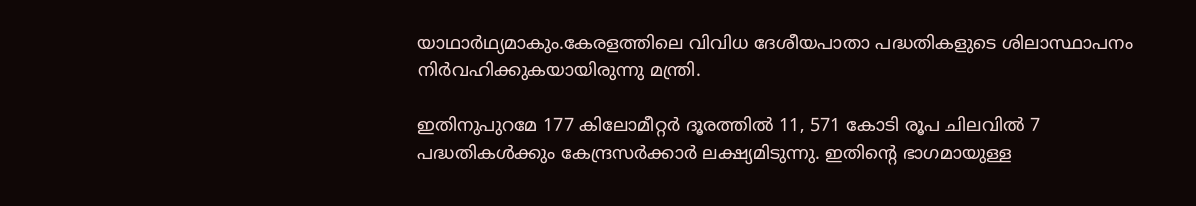യാഥാര്‍ഥ്യമാകും.കേരളത്തിലെ വിവിധ ദേശീയപാതാ പദ്ധതികളുടെ ശിലാസ്ഥാപനം നിര്‍വഹിക്കുകയായിരുന്നു മന്ത്രി.

ഇതിനുപുറമേ 177 കിലോമീറ്റര്‍ ദൂരത്തില്‍ 11, 571 കോടി രൂപ ചിലവില്‍ 7 പദ്ധതികള്‍ക്കും കേന്ദ്രസര്‍ക്കാര്‍ ലക്ഷ്യമിടുന്നു. ഇതിന്റെ ഭാഗമായുള്ള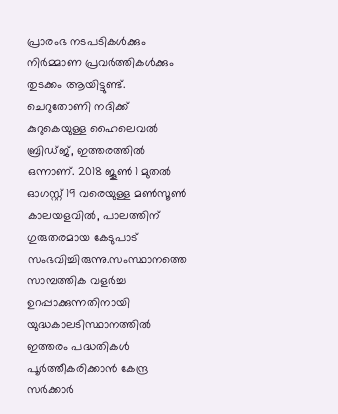പ്രാരംഭ നടപടികള്‍ക്കും നിര്‍മ്മാണ പ്രവര്‍ത്തികള്‍ക്കും തുടക്കം ആയിട്ടുണ്ട്. ചെറുതോണി നദിക്ക് കുറുകെയുള്ള ഹൈലെവല്‍ ബ്രിഡ്ജ്, ഇത്തരത്തില്‍ ഒന്നാണ്. 2018 ജൂണ്‍ 1 മുതല്‍ ഓഗസ്റ്റ് 19 വരെയുള്ള മണ്‍സൂണ്‍ കാലയളവില്‍, പാലത്തിന് ഗുരുതരമായ കേടുപാട് സംഭവിച്ചിരുന്നു.സംസ്ഥാനത്തെ സാമ്പത്തിക വളര്‍ച്ച ഉറപ്പാക്കുന്നതിനായി യുദ്ധകാലടിസ്ഥാനത്തില്‍ ഇത്തരം പദ്ധതികള്‍ പൂര്‍ത്തീകരിക്കാന്‍ കേന്ദ്ര സര്‍ക്കാര്‍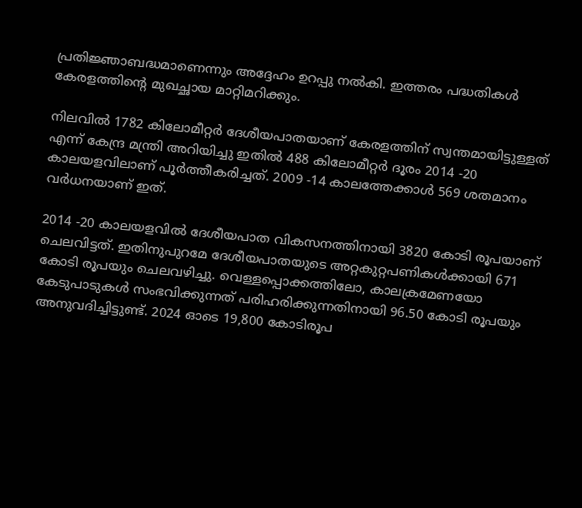പ്രതിജ്ഞാബദ്ധമാണെന്നും അദ്ദേഹം ഉറപ്പു നല്‍കി. ഇത്തരം പദ്ധതികള്‍ കേരളത്തിന്റെ മുഖച്ഛായ മാറ്റിമറിക്കും.

നിലവില്‍ 1782 കിലോമീറ്റര്‍ ദേശീയപാതയാണ് കേരളത്തിന് സ്വന്തമായിട്ടുള്ളത് എന്ന് കേന്ദ്ര മന്ത്രി അറിയിച്ചു ഇതില്‍ 488 കിലോമീറ്റര്‍ ദൂരം 2014 -20 കാലയളവിലാണ് പൂര്‍ത്തീകരിച്ചത്. 2009 -14 കാലത്തേക്കാള്‍ 569 ശതമാനം വര്‍ധനയാണ് ഇത്.

2014 -20 കാലയളവില്‍ ദേശീയപാത വികസനത്തിനായി 3820 കോടി രൂപയാണ് ചെലവിട്ടത്. ഇതിനുപുറമേ ദേശീയപാതയുടെ അറ്റകുറ്റപണികള്‍ക്കായി 671 കോടി രൂപയും ചെലവഴിച്ചു. വെള്ളപ്പൊക്കത്തിലോ, കാലക്രമേണയോ കേടുപാടുകള്‍ സംഭവിക്കുന്നത് പരിഹരിക്കുന്നതിനായി 96.50 കോടി രൂപയും അനുവദിച്ചിട്ടുണ്ട്. 2024 ഓടെ 19,800 കോടിരൂപ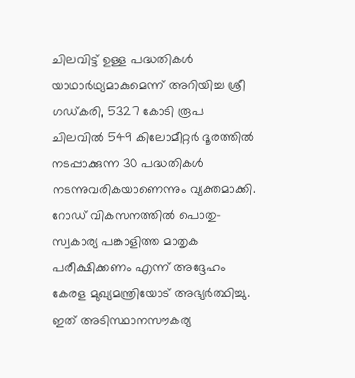ചിലവിട്ട് ഉള്ള പദ്ധതികള്‍ യാഥാര്‍ഥ്യമാകുമെന്ന് അറിയിച്ച ശ്രീ ഗഡ്കരി, 5327 കോടി രൂപ ചിലവില്‍ 549 കിലോമീറ്റര്‍ ദൂരത്തില്‍ നടപ്പാക്കുന്ന 30 പദ്ധതികള്‍ നടന്നുവരികയാണെന്നും വ്യക്തമാക്കി. റോഡ് വികസനത്തില്‍ പൊതു-സ്വകാര്യ പങ്കാളിത്ത മാതൃക പരീക്ഷിക്കണം എന്ന് അദ്ദേഹം കേരള മുഖ്യമന്ത്രിയോട് അഭ്യര്‍ത്ഥിച്ചു. ഇത് അടിസ്ഥാനസൗകര്യ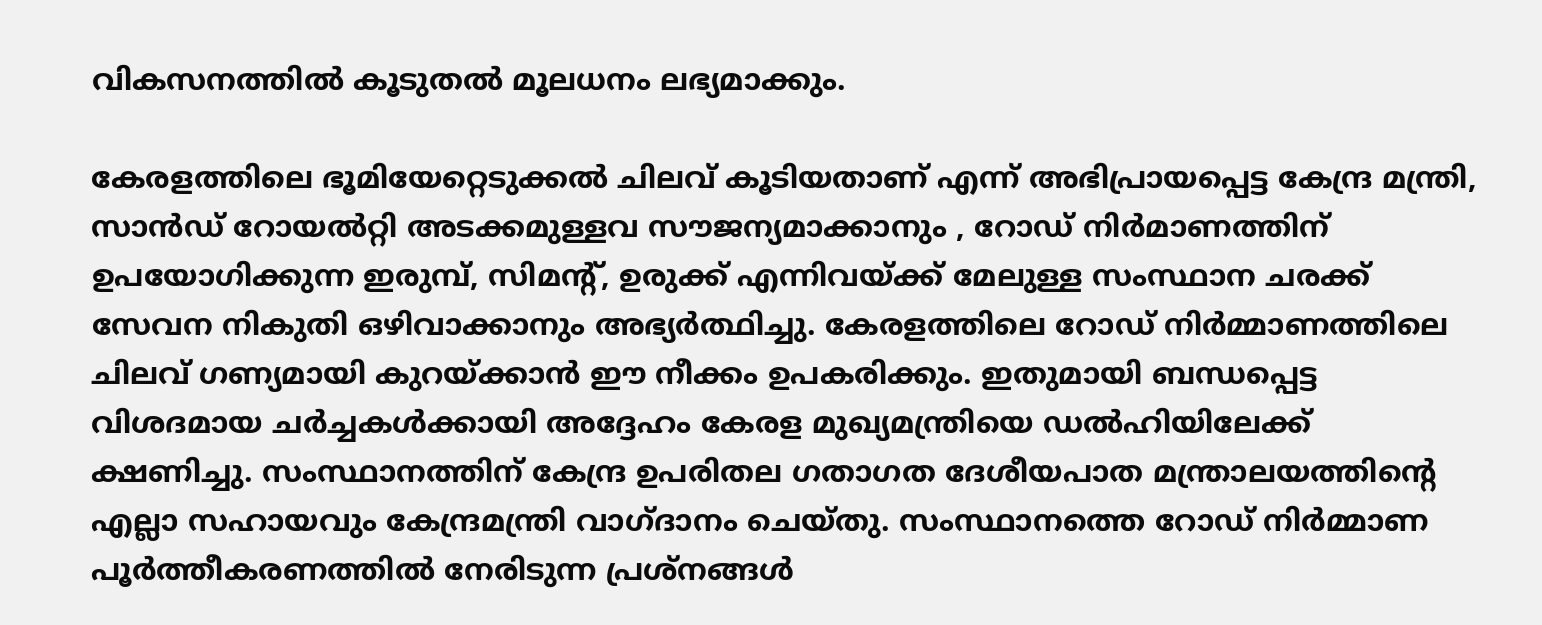വികസനത്തില്‍ കൂടുതല്‍ മൂലധനം ലഭ്യമാക്കും.

കേരളത്തിലെ ഭൂമിയേറ്റെടുക്കല്‍ ചിലവ് കൂടിയതാണ് എന്ന് അഭിപ്രായപ്പെട്ട കേന്ദ്ര മന്ത്രി, സാന്‍ഡ് റോയല്‍റ്റി അടക്കമുള്ളവ സൗജന്യമാക്കാനും , റോഡ് നിര്‍മാണത്തിന് ഉപയോഗിക്കുന്ന ഇരുമ്പ്, സിമന്റ്, ഉരുക്ക് എന്നിവയ്‌ക്ക് മേലുള്ള സംസ്ഥാന ചരക്ക് സേവന നികുതി ഒഴിവാക്കാനും അഭ്യര്‍ത്ഥിച്ചു. കേരളത്തിലെ റോഡ് നിര്‍മ്മാണത്തിലെ ചിലവ് ഗണ്യമായി കുറയ്‌ക്കാന്‍ ഈ നീക്കം ഉപകരിക്കും. ഇതുമായി ബന്ധപ്പെട്ട വിശദമായ ചര്‍ച്ചകള്‍ക്കായി അദ്ദേഹം കേരള മുഖ്യമന്ത്രിയെ ഡല്‍ഹിയിലേക്ക് ക്ഷണിച്ചു. സംസ്ഥാനത്തിന് കേന്ദ്ര ഉപരിതല ഗതാഗത ദേശീയപാത മന്ത്രാലയത്തിന്റെ എല്ലാ സഹായവും കേന്ദ്രമന്ത്രി വാഗ്ദാനം ചെയ്തു. സംസ്ഥാനത്തെ റോഡ് നിര്‍മ്മാണ പൂര്‍ത്തീകരണത്തില്‍ നേരിടുന്ന പ്രശ്‌നങ്ങള്‍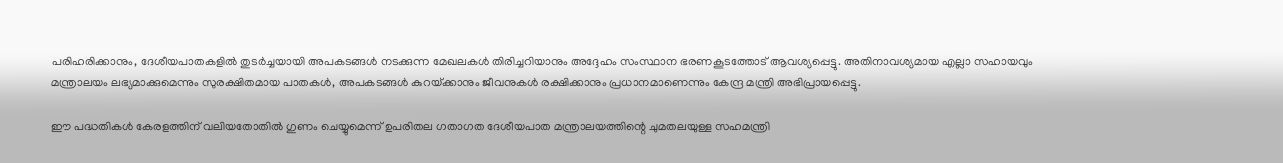പരിഹരിക്കാനും, ദേശീയപാതകളില്‍ തുടര്‍ച്ചയായി അപകടങ്ങള്‍ നടക്കുന്ന മേഖലകള്‍ തിരിച്ചറിയാനും അദ്ദേഹം സംസ്ഥാന ഭരണകൂടത്തോട് ആവശ്യപ്പെട്ടു. അതിനാവശ്യമായ എല്ലാ സഹായവും മന്ത്രാലയം ലഭ്യമാക്കുമെന്നും സുരക്ഷിതമായ പാതകള്‍, അപകടങ്ങള്‍ കുറയ്‌ക്കാനും ജീവനുകള്‍ രക്ഷിക്കാനും പ്രധാനമാണെന്നും കേന്ദ്ര മന്ത്രി അഭിപ്രായപ്പെട്ടു.

ഈ പദ്ധതികള്‍ കേരളത്തിന് വലിയതോതില്‍ ഗുണം ചെയ്യുമെന്ന് ഉപരിതല ഗതാഗത ദേശീയപാത മന്ത്രാലയത്തിന്റെ ചുമതലയുള്ള സഹമന്ത്രി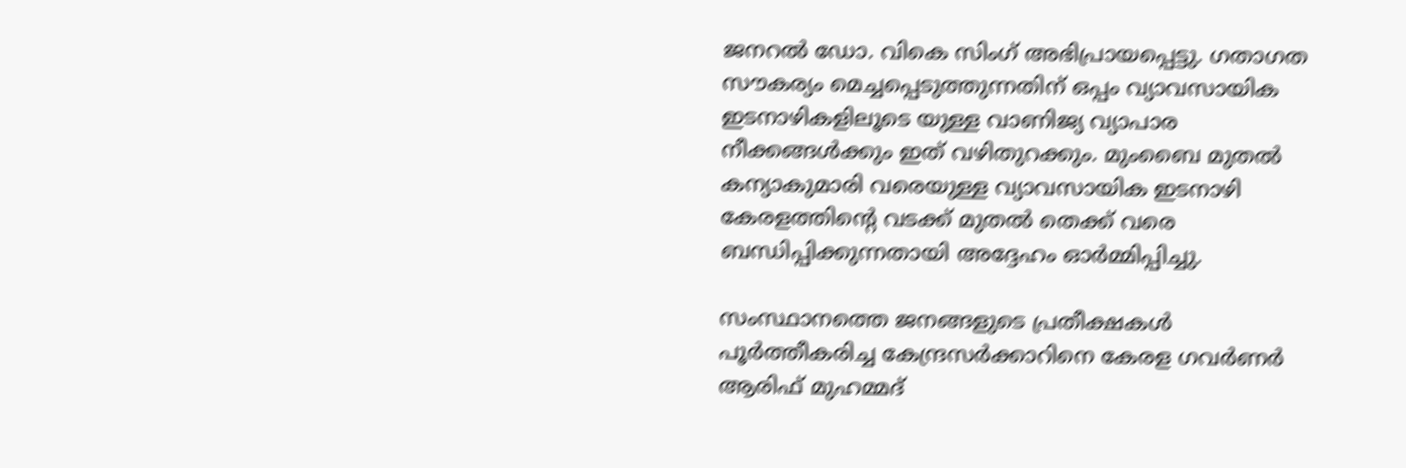ജനറല്‍ ഡോ. വികെ സിംഗ് അഭിപ്രായപ്പെട്ടു. ഗതാഗത സൗകര്യം മെച്ചപ്പെടുത്തുന്നതിന് ഒപ്പം വ്യാവസായിക ഇടനാഴികളിലൂടെ യുള്ള വാണിജ്യ വ്യാപാര നീക്കങ്ങള്‍ക്കും ഇത് വഴിതുറക്കും. മുംബൈ മുതല്‍ കന്യാകുമാരി വരെയുള്ള വ്യാവസായിക ഇടനാഴി കേരളത്തിന്റെ വടക്ക് മുതല്‍ തെക്ക് വരെ ബന്ധിപ്പിക്കുന്നതായി അദ്ദേഹം ഓര്‍മ്മിപ്പിച്ചു.

സംസ്ഥാനത്തെ ജനങ്ങളുടെ പ്രതീക്ഷകള്‍ പൂര്‍ത്തീകരിച്ച കേന്ദ്രസര്‍ക്കാറിനെ കേരള ഗവര്‍ണര്‍ ആരിഫ് മുഹമ്മദ്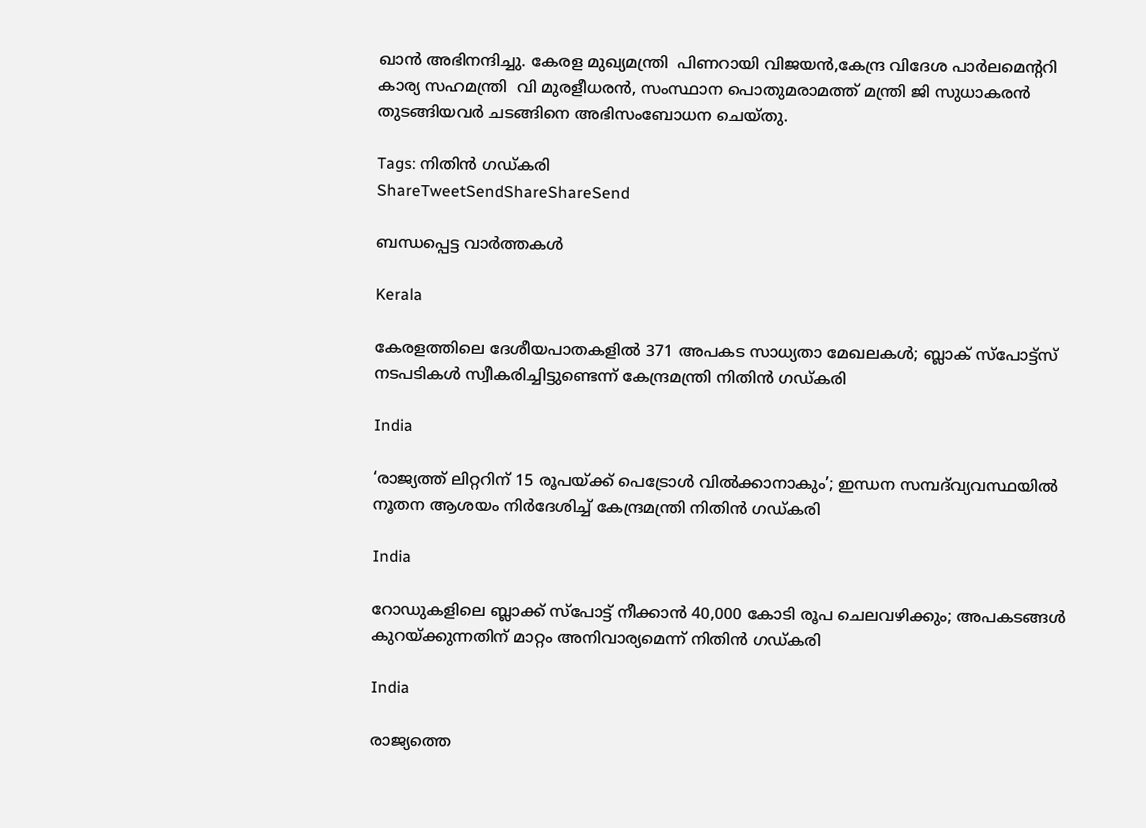ഖാന്‍ അഭിനന്ദിച്ചു. കേരള മുഖ്യമന്ത്രി  പിണറായി വിജയന്‍,കേന്ദ്ര വിദേശ പാര്‍ലമെന്ററി കാര്യ സഹമന്ത്രി  വി മുരളീധരന്‍, സംസ്ഥാന പൊതുമരാമത്ത് മന്ത്രി ജി സുധാകരന്‍ തുടങ്ങിയവര്‍ ചടങ്ങിനെ അഭിസംബോധന ചെയ്തു.

Tags: നിതിന്‍ ഗഡ്കരി
ShareTweetSendShareShareSend

ബന്ധപ്പെട്ട വാര്‍ത്തകള്‍

Kerala

കേരളത്തിലെ ദേശീയപാതകളില്‍ 371 അപകട സാധ്യതാ മേഖലകള്‍; ബ്ലാക് സ്‌പോട്ട്‌സ് നടപടികള്‍ സ്വീകരിച്ചിട്ടുണ്ടെന്ന് കേന്ദ്രമന്ത്രി നിതിന്‍ ഗഡ്കരി

India

‘രാജ്യത്ത് ലിറ്ററിന് 15 രൂപയ്‌ക്ക് പെട്രോള്‍ വില്‍ക്കാനാകും’; ഇന്ധന സമ്പദ്‌വ്യവസ്ഥയില്‍ നൂതന ആശയം നിര്‍ദേശിച്ച് കേന്ദ്രമന്ത്രി നിതിന്‍ ഗഡ്കരി

India

റോഡുകളിലെ ബ്ലാക്ക് സ്‌പോട്ട് നീക്കാന്‍ 40,000 കോടി രൂപ ചെലവഴിക്കും; അപകടങ്ങള്‍ കുറയ്‌ക്കുന്നതിന് മാറ്റം അനിവാര്യമെന്ന് നിതിന്‍ ഗഡ്കരി

India

രാജ്യത്തെ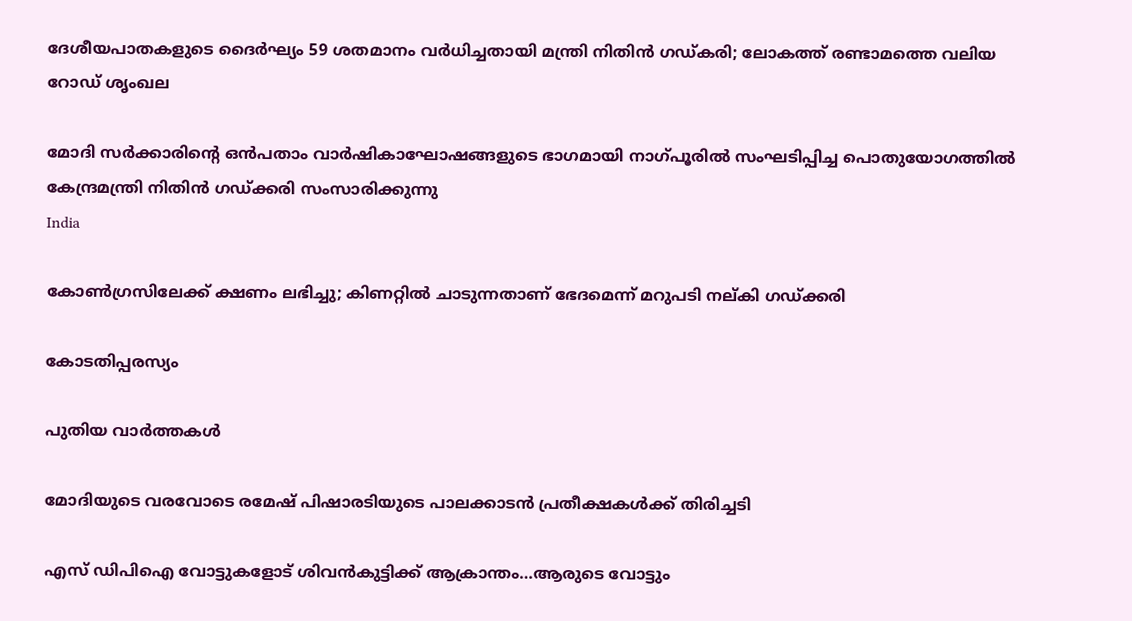ദേശീയപാതകളുടെ ദൈര്‍ഘ്യം 59 ശതമാനം വര്‍ധിച്ചതായി മന്ത്രി നിതിന്‍ ഗഡ്കരി; ലോകത്ത് രണ്ടാമത്തെ വലിയ റോഡ് ശൃംഖല

മോദി സര്‍ക്കാരിന്റെ ഒന്‍പതാം വാര്‍ഷികാഘോഷങ്ങളുടെ ഭാഗമായി നാഗ്പൂരില്‍ സംഘടിപ്പിച്ച പൊതുയോഗത്തില്‍ കേന്ദ്രമന്ത്രി നിതിന്‍ ഗഡ്ക്കരി സംസാരിക്കുന്നു
India

കോണ്‍ഗ്രസിലേക്ക് ക്ഷണം ലഭിച്ചു; കിണറ്റില്‍ ചാടുന്നതാണ് ഭേദമെന്ന് മറുപടി നല്കി ഗഡ്ക്കരി

കോടതിപ്പരസ്യം

പുതിയ വാര്‍ത്തകള്‍

മോദിയുടെ വരവോടെ രമേഷ് പിഷാരടിയുടെ പാലക്കാടന്‍ പ്രതീക്ഷകള്‍ക്ക് തിരിച്ചടി

എസ് ഡിപിഐ വോട്ടുകളോട് ശിവന്‍കുട്ടിക്ക് ആക്രാന്തം…ആരുടെ വോട്ടും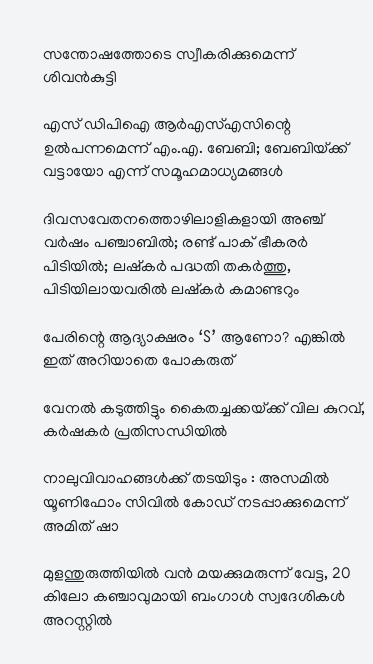സന്തോഷത്തോടെ സ്വീകരിക്കുമെന്ന് ശിവന്‍കുട്ടി

എസ് ഡിപിഐ ആര്‍എസ്എസിന്റെ ഉല്‍പന്നമെന്ന് എം.എ. ബേബി; ബേബിയ്‌ക്ക് വട്ടായോ എന്ന് സമൂഹമാധ്യമങ്ങള്‍

ദിവസവേതനത്തൊഴിലാളികളായി അഞ്ച് വര്‍ഷം പഞ്ചാബില്‍; രണ്ട് പാക് ഭീകരര്‍ പിടിയില്‍; ലഷ്കർ പദ്ധതി തകർത്തു, പിടിയിലായവരിൽ ലഷ്കർ കമാണ്ടറും

പേരിന്റെ ആദ്യാക്ഷരം ‘S’ ആണോ? എങ്കിൽ ഇത് അറിയാതെ പോകരുത്

വേനല്‍ കടുത്തിട്ടും കൈതച്ചക്കയ്‌ക്ക് വില കുറവ്, കര്‍ഷകര്‍ പ്രതിസന്ധിയില്‍

നാലുവിവാഹങ്ങൾക്ക് തടയിടും : അസമിൽ യൂണിഫോം സിവിൽ കോഡ് നടപ്പാക്കുമെന്ന് അമിത് ഷാ

മുളന്തുരുത്തിയിൽ വൻ മയക്കുമരുന്ന് വേട്ട, 20 കിലോ കഞ്ചാവുമായി ബംഗാൾ സ്വദേശികൾ അറസ്റ്റിൽ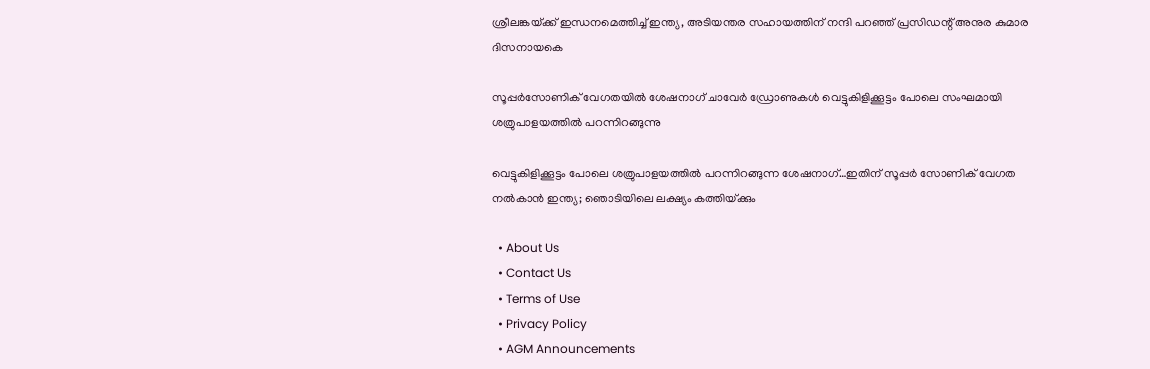ശ്രീലങ്കയ്‌ക്ക് ഇന്ധനമെത്തിച്ച് ഇന്ത്യ, അടിയന്തര സഹായത്തിന് നന്ദി പറഞ്ഞ് പ്രസിഡന്റ് അനുര കുമാര ദിസനായകെ

സൂപ്പര്‍സോണിക് വേഗതയില്‍ ശേഷനാഗ് ചാവേര്‍ ഡ്രോണുകള്‍ വെട്ടുകിളിക്കൂട്ടം പോലെ സംഘമായി ശത്രുപാളയത്തില്‍ പറന്നിറങ്ങുന്നു

വെട്ടുകിളിക്കൂട്ടം പോലെ ശത്രുപാളയത്തില്‍ പറന്നിറങ്ങുന്ന ശേഷനാഗ്…ഇതിന് സൂപ്പര്‍ സോണിക് വേഗത നല്‍കാന്‍ ഇന്ത്യ; ഞൊടിയിലെ ലക്ഷ്യം കത്തിയ്‌ക്കും

  • About Us
  • Contact Us
  • Terms of Use
  • Privacy Policy
  • AGM Announcements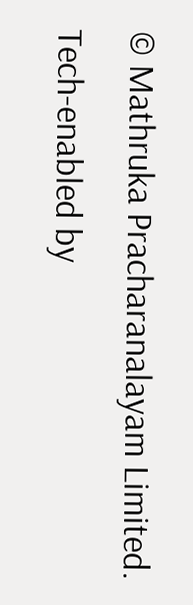© Mathruka Pracharanalayam Limited.
Tech-enabled by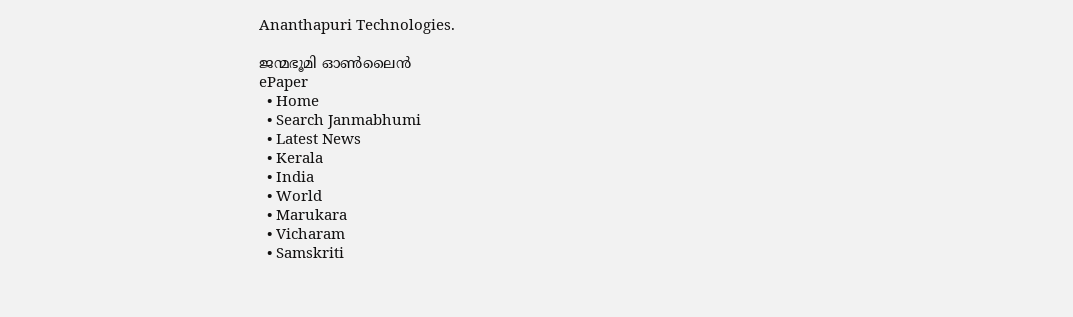Ananthapuri Technologies.

ജന്മഭൂമി ഓണ്‍ലൈന്‍
ePaper
  • Home
  • Search Janmabhumi
  • Latest News
  • Kerala
  • India
  • World
  • Marukara
  • Vicharam
  • Samskriti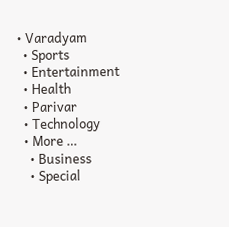• Varadyam
  • Sports
  • Entertainment
  • Health
  • Parivar
  • Technology
  • More …
    • Business
    • Special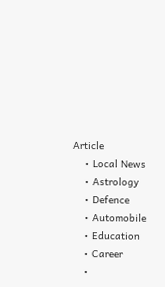Article
    • Local News
    • Astrology
    • Defence
    • Automobile
    • Education
    • Career
    •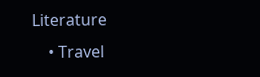Literature
    • Travel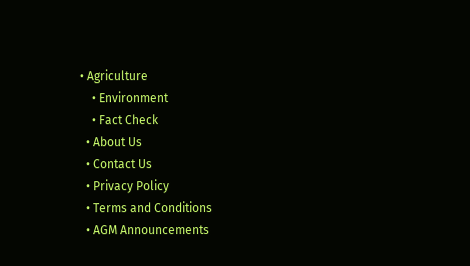• Agriculture
    • Environment
    • Fact Check
  • About Us
  • Contact Us
  • Privacy Policy
  • Terms and Conditions
  • AGM Announcements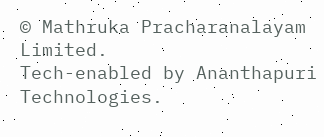© Mathruka Pracharanalayam Limited.
Tech-enabled by Ananthapuri Technologies.